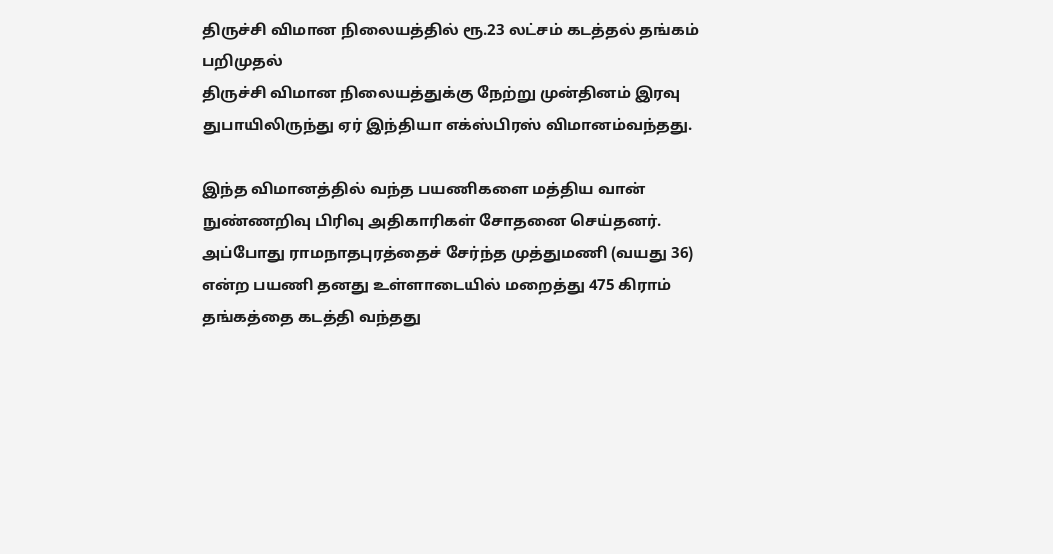திருச்சி விமான நிலையத்தில் ரூ.23 லட்சம் கடத்தல் தங்கம் பறிமுதல்
திருச்சி விமான நிலையத்துக்கு நேற்று முன்தினம் இரவு துபாயிலிருந்து ஏர் இந்தியா எக்ஸ்பிரஸ் விமானம்வந்தது.

இந்த விமானத்தில் வந்த பயணிகளை மத்திய வான் நுண்ணறிவு பிரிவு அதிகாரிகள் சோதனை செய்தனர். அப்போது ராமநாதபுரத்தைச் சேர்ந்த முத்துமணி (வயது 36) என்ற பயணி தனது உள்ளாடையில் மறைத்து 475 கிராம் தங்கத்தை கடத்தி வந்தது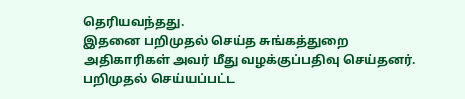தெரியவந்தது.
இதனை பறிமுதல் செய்த சுங்கத்துறை அதிகாரிகள் அவர் மீது வழக்குப்பதிவு செய்தனர். பறிமுதல் செய்யப்பட்ட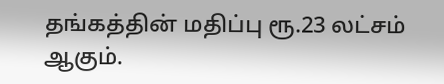தங்கத்தின் மதிப்பு ரூ.23 லட்சம் ஆகும்.